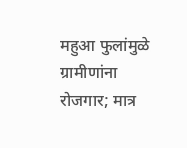महुआ फुलांमुळे ग्रामीणांना रोजगार; मात्र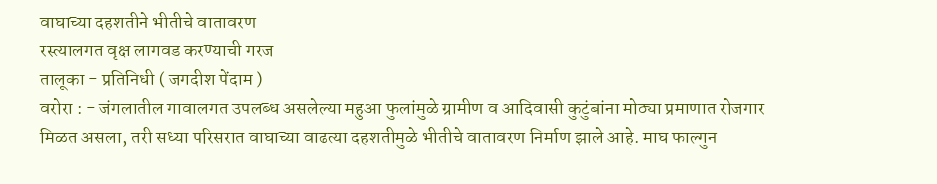वाघाच्या दहशतीने भीतीचे वातावरण
रस्त्यालगत वृक्ष लागवड करण्याची गरज
तालूका - प्रतिनिधी ( जगदीश पेंदाम )
वरोरा : - जंगलातील गावालगत उपलब्ध असलेल्या महुआ फुलांमुळे ग्रामीण व आदिवासी कुटुंबांना मोठ्या प्रमाणात रोजगार मिळत असला, तरी सध्या परिसरात वाघाच्या वाढत्या दहशतीमुळे भीतीचे वातावरण निर्माण झाले आहे. माघ फाल्गुन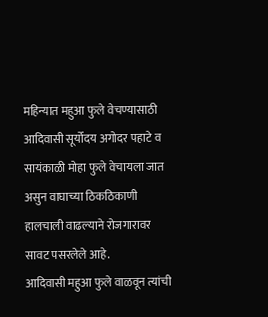महिन्यात महुआ फुले वेचण्यासाठी आदिवासी सूर्योदय अगोदर पहाटे व सायंकाळी मोहा फुले वेचायला जात असुन वाघाच्या ठिकठिकाणी हालचाली वाढल्याने रोजगारावर सावट पसरलेले आहे.
आदिवासी महुआ फुले वाळवून त्यांची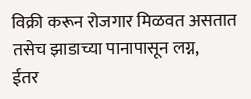विक्री करून रोजगार मिळवत असतात तसेच झाडाच्या पानापासून लग्न,
ईतर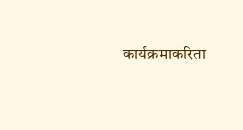कार्यक्रमाकरिता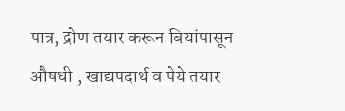पात्र, द्रोण तयार करून बियांपासून औषधी , खाद्यपदार्थ व पेये तयार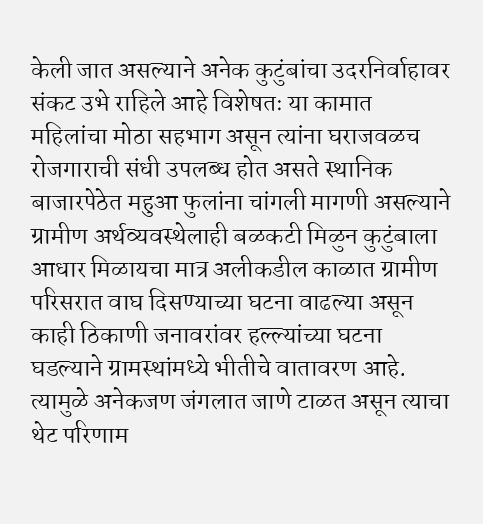केली जात असल्याने अनेक कुटुंबांचा उदरनिर्वाहावर संकट उभे राहिले आहे विशेषतः या कामात महिलांचा मोठा सहभाग असून त्यांना घराजवळच रोजगाराची संधी उपलब्ध होत असते स्थानिक बाजारपेठेत महुआ फुलांना चांगली मागणी असल्याने ग्रामीण अर्थव्यवस्थेलाही बळकटी मिळुन कुटुंबाला आधार मिळायचा मात्र अलीकडील काळात ग्रामीण परिसरात वाघ दिसण्याच्या घटना वाढल्या असून काही ठिकाणी जनावरांवर हल्ल्यांच्या घटना घडल्याने ग्रामस्थांमध्ये भीतीचे वातावरण आहे. त्यामुळे अनेकजण जंगलात जाणे टाळत असून त्याचा थेट परिणाम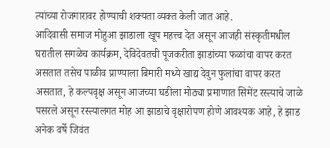त्यांच्या रोजगारावर होण्याची शक्यता व्यक्त केली जात आहे.
आदिवासी समाज मोहुआ झाडाला खूप महत्त्व देत असून आजही संस्कृतीमधील घरातील सगळेच कार्यक्रम, देविदेवतची पूजकरीता झाडांच्या फळांचा वापर करत असतात तसेच पाळीव प्राण्याला बिमारी मध्ये खाद्य देवुन फुलांचा वापर करत असतात, हे कल्पवृक्ष असून आजच्या घडीला मोठ्या प्रमाणात सिमेंट रस्त्याचे जाळे पसरले असून रस्त्यालगत मोह आ झाडाचे वृक्षारोपण होणे आवश्यक आहे, हे झाड अनेक वर्षे जिवंत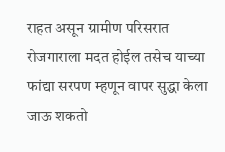राहत असून ग्रामीण परिसरात रोजगाराला मदत होईल तसेच याच्या फांद्या सरपण म्हणून वापर सुद्धा केला जाऊ शकतो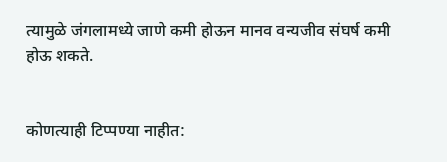त्यामुळे जंगलामध्ये जाणे कमी होऊन मानव वन्यजीव संघर्ष कमी होऊ शकते.


कोणत्याही टिप्पण्या नाहीत: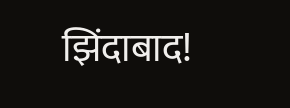झिंदाबाद!